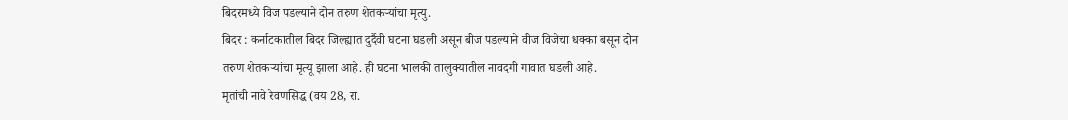बिदरमध्ये विज पडल्याने दोन तरुण शेतकऱ्यांचा मृत्यु.
बिदर : कर्नाटकातील बिदर जिल्ह्यात दुर्दैवी घटना घडली असून बीज पडल्याने वीज विजेचा धक्का बसून दोन तरुण शेतकऱ्यांचा मृत्यू झाला आहे. ही घटना भालकी तालुक्यातील नावदगी गावात घडली आहे.
मृतांची नावे रेवणसिद्ध (वय 28, रा.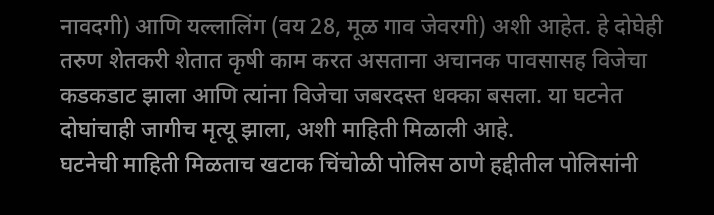नावदगी) आणि यल्लालिंग (वय 28, मूळ गाव जेवरगी) अशी आहेत. हे दोघेही तरुण शेतकरी शेतात कृषी काम करत असताना अचानक पावसासह विजेचा कडकडाट झाला आणि त्यांना विजेचा जबरदस्त धक्का बसला. या घटनेत दोघांचाही जागीच मृत्यू झाला, अशी माहिती मिळाली आहे.
घटनेची माहिती मिळताच खटाक चिंचोळी पोलिस ठाणे हद्दीतील पोलिसांनी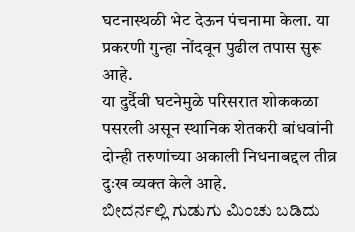घटनास्थळी भेट देऊन पंचनामा केला. या प्रकरणी गुन्हा नोंदवून पुढील तपास सुरू आहे.
या दुर्दैवी घटनेमुळे परिसरात शोककळा पसरली असून स्थानिक शेतकरी बांधवांनी दोन्ही तरुणांच्या अकाली निधनाबद्दल तीव्र दुःख व्यक्त केले आहे.
ಬೀದರ್ನಲ್ಲಿ ಗುಡುಗು ಮಿಂಚು ಬಡಿದು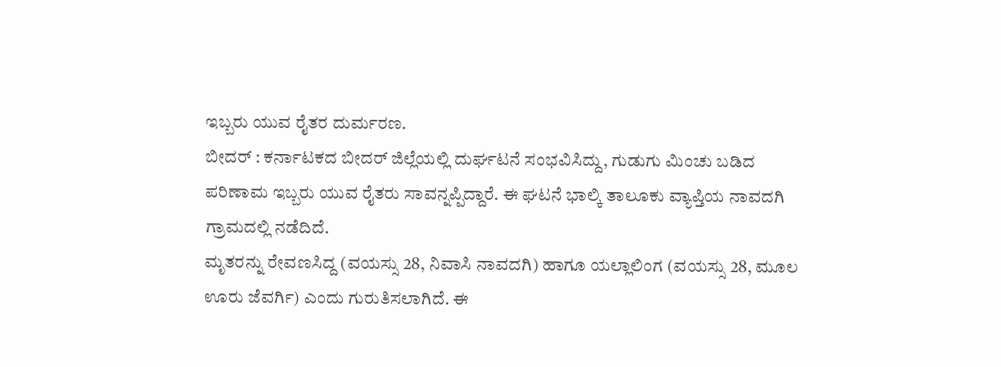ಇಬ್ಬರು ಯುವ ರೈತರ ದುರ್ಮರಣ.
ಬೀದರ್ : ಕರ್ನಾಟಕದ ಬೀದರ್ ಜಿಲ್ಲೆಯಲ್ಲಿ ದುರ್ಘಟನೆ ಸಂಭವಿಸಿದ್ದು, ಗುಡುಗು ಮಿಂಚು ಬಡಿದ ಪರಿಣಾಮ ಇಬ್ಬರು ಯುವ ರೈತರು ಸಾವನ್ನಪ್ಪಿದ್ದಾರೆ. ಈ ಘಟನೆ ಭಾಲ್ಕಿ ತಾಲೂಕು ವ್ಯಾಪ್ತಿಯ ನಾವದಗಿ ಗ್ರಾಮದಲ್ಲಿ ನಡೆದಿದೆ.
ಮೃತರನ್ನು ರೇವಣಸಿದ್ದ (ವಯಸ್ಸು 28, ನಿವಾಸಿ ನಾವದಗಿ) ಹಾಗೂ ಯಲ್ಲಾಲಿಂಗ (ವಯಸ್ಸು 28, ಮೂಲ ಊರು ಜೆವರ್ಗಿ) ಎಂದು ಗುರುತಿಸಲಾಗಿದೆ. ಈ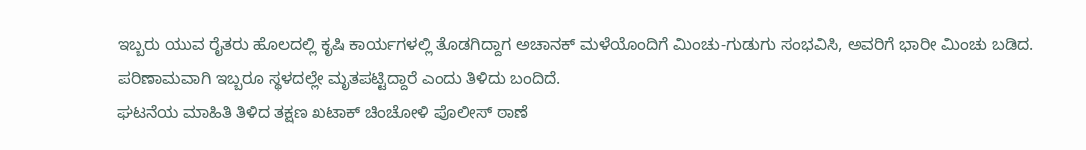ಇಬ್ಬರು ಯುವ ರೈತರು ಹೊಲದಲ್ಲಿ ಕೃಷಿ ಕಾರ್ಯಗಳಲ್ಲಿ ತೊಡಗಿದ್ದಾಗ ಅಚಾನಕ್ ಮಳೆಯೊಂದಿಗೆ ಮಿಂಚು-ಗುಡುಗು ಸಂಭವಿಸಿ, ಅವರಿಗೆ ಭಾರೀ ಮಿಂಚು ಬಡಿದ.
ಪರಿಣಾಮವಾಗಿ ಇಬ್ಬರೂ ಸ್ಥಳದಲ್ಲೇ ಮೃತಪಟ್ಟಿದ್ದಾರೆ ಎಂದು ತಿಳಿದು ಬಂದಿದೆ.
ಘಟನೆಯ ಮಾಹಿತಿ ತಿಳಿದ ತಕ್ಷಣ ಖಟಾಕ್ ಚಿಂಚೋಳಿ ಪೊಲೀಸ್ ಠಾಣೆ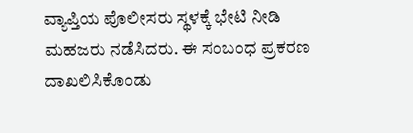ವ್ಯಾಪ್ತಿಯ ಪೊಲೀಸರು ಸ್ಥಳಕ್ಕೆ ಭೇಟಿ ನೀಡಿ ಮಹಜರು ನಡೆಸಿದರು. ಈ ಸಂಬಂಧ ಪ್ರಕರಣ ದಾಖಲಿಸಿಕೊಂಡು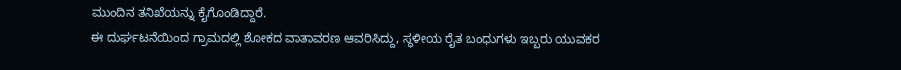ಮುಂದಿನ ತನಿಖೆಯನ್ನು ಕೈಗೊಂಡಿದ್ದಾರೆ.
ಈ ದುರ್ಘಟನೆಯಿಂದ ಗ್ರಾಮದಲ್ಲಿ ಶೋಕದ ವಾತಾವರಣ ಆವರಿಸಿದ್ದು, ಸ್ಥಳೀಯ ರೈತ ಬಂಧುಗಳು ಇಬ್ಬರು ಯುವಕರ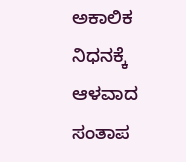ಅಕಾಲಿಕ ನಿಧನಕ್ಕೆ ಆಳವಾದ ಸಂತಾಪ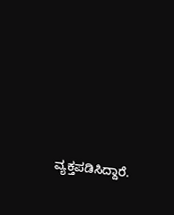ವ್ಯಕ್ತಪಡಿಸಿದ್ದಾರೆ.